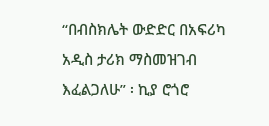“በብስክሌት ውድድር በአፍሪካ አዲስ ታሪክ ማስመዝገብ እፈልጋለሁ” ፡ ኪያ ሮጎሮ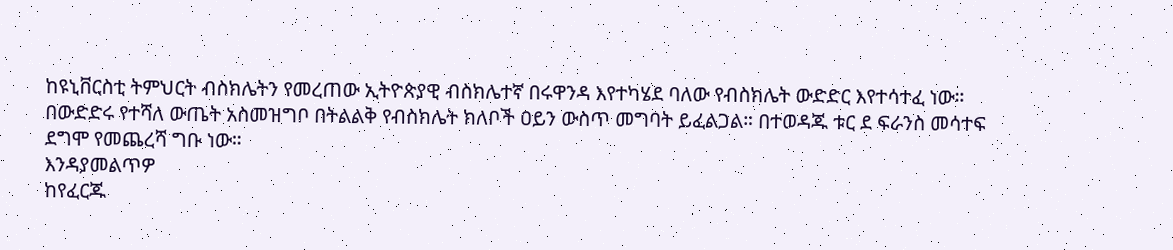ከዩኒቨርስቲ ትምህርት ብስክሌትን የመረጠው ኢትዮጵያዊ ብስክሌተኛ በሩዋንዳ እየተካሄደ ባለው የብስክሌት ውድድር እየተሳተፈ ነው። በውድድሩ የተሻለ ውጤት አስመዝግቦ በትልልቅ የብስክሌት ክለቦች ዐይን ውስጥ መግባት ይፈልጋል። በተወዳጁ ቱር ደ ፍራንስ መሳተፍ ደግሞ የመጨረሻ ግቡ ነው።
እንዳያመልጥዎ
ከየፈርጁ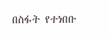በስፋት የተነበቡ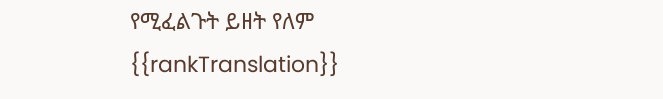የሚፈልጉት ይዘት የለም
{{rankTranslation}}